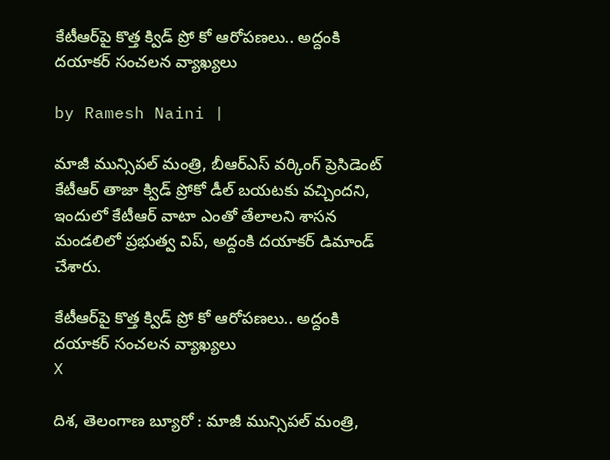కేటీఆర్‌పై కొత్త క్విడ్ ప్రో కో ఆరోపణలు.. అద్దంకి దయాకర్ సంచలన వ్యాఖ్యలు

by Ramesh Naini |

మాజీ మున్సిప‌ల్ మంత్రి, బీఆర్ఎస్ వ‌ర్కింగ్ ప్రెసిడెంట్ కేటీఆర్ తాజా క్విడ్ ప్రోకో డీల్ బ‌య‌ట‌కు వ‌చ్చిందని, ఇందులో కేటీఆర్ వాటా ఎంతో తేలాలని శాసన మండలిలో ప్రభుత్వ విప్, అద్దంకి దయాకర్ డిమాండ్ చేశారు.

కేటీఆర్‌పై కొత్త క్విడ్ ప్రో కో ఆరోపణలు.. అద్దంకి దయాకర్ సంచలన వ్యాఖ్యలు
X

దిశ, తెలంగాణ బ్యూరో : మాజీ మున్సిప‌ల్ మంత్రి,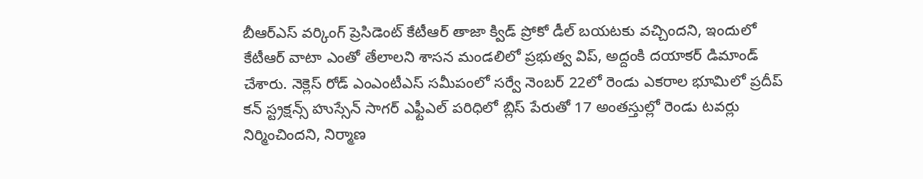బీఆర్ఎస్ వ‌ర్కింగ్ ప్రెసిడెంట్ కేటీఆర్ తాజా క్విడ్ ప్రోకో డీల్ బ‌య‌ట‌కు వ‌చ్చిందని, ఇందులో కేటీఆర్ వాటా ఎంతో తేలాలని శాసన మండలిలో ప్రభుత్వ విప్, అద్దంకి దయాకర్ డిమాండ్ చేశారు. నెక్లెస్ రోడ్ ఎంఎంటీఎస్ స‌మీపంలో స‌ర్వే నెంబ‌ర్ 22లో రెండు ఎక‌రాల భూమిలో ప్రదీప్ క‌న్ స్ట్రక్షన్స్ హుస్సేన్ సాగ‌ర్ ఎఫ్టీఎల్ ప‌రిధిలో బ్లిస్ పేరుతో 17 అంత‌స్తుల్లో రెండు ట‌వర్లు నిర్మించిందని, నిర్మాణ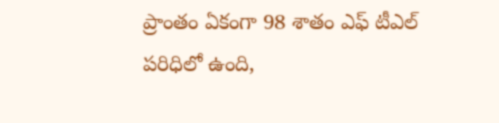ప్రాంతం ఏకంగా 98 శాతం ఎఫ్ టీఎల్ ప‌రిధిలో ఉంది,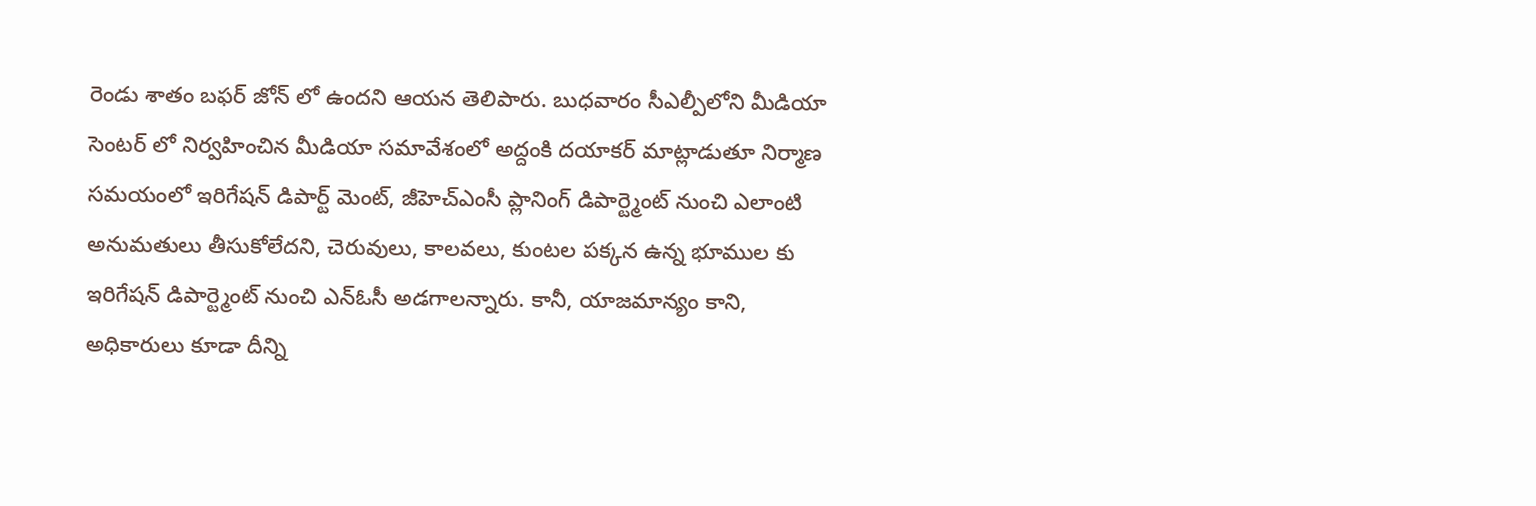రెండు శాతం బ‌ఫ‌ర్ జోన్ లో ఉందని ఆయన తెలిపారు. బుధవారం సీఎల్పీలోని మీడియా సెంటర్ లో నిర్వహించిన మీడియా సమావేశంలో అద్దంకి దయాకర్ మాట్లాడుతూ నిర్మాణ స‌మ‌యంలో ఇరిగేష‌న్ డిపార్ట్ మెంట్, జీహెచ్ఎంసీ ప్లానింగ్ డిపార్ట్మెంట్ నుంచి ఎలాంటి అనుమ‌తులు తీసుకోలేదని, చెరువులు, కాల‌వ‌లు, కుంట‌ల ప‌క్కన ఉన్న భూముల కు ఇరిగేష‌న్ డిపార్ట్మెంట్ నుంచి ఎన్ఓసీ అడ‌గాలన్నారు. కానీ, యాజ‌మాన్యం కాని, అధికారులు కూడా దీన్ని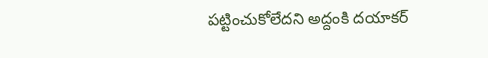ప‌ట్టించుకోలేదని అద్దంకి దయాకర్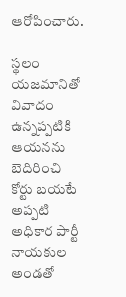ఆరోపించారు.

స్థలం య‌జ‌మానితో వివాదం ఉన్నప్పటికి ఆయ‌న‌ను బెదిరించి కోర్టు బ‌య‌టే అప్పటి అధికార పార్టీ నాయ‌కుల అండ‌తో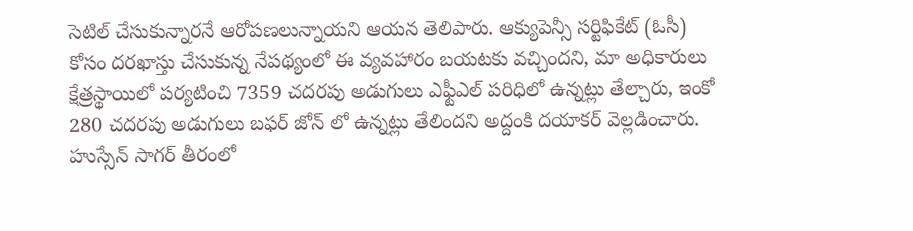సెటిల్ చేసుకున్నార‌నే ఆరోప‌ణ‌లున్నాయని ఆయన తెలిపారు. ఆక్యుపెన్సీ సర్టిఫికేట్ (ఓసీ) కోసం ద‌ర‌ఖాస్తు చేసుకున్న నేప‌థ్యంలో ఈ వ్యవ‌హారం బ‌య‌ట‌కు వ‌చ్చిందని, మా అధికారులు క్షేత్రస్థాయిలో ప‌ర్యటించి 7359 చ‌ద‌ర‌పు అడుగులు ఎఫ్టీఎల్ ప‌రిధిలో ఉన్నట్లు తేల్చారు, ఇంకో 280 చ‌ద‌ర‌పు అడుగులు బ‌ఫ‌ర్ జోన్ లో ఉన్నట్లు తేలిందని అద్దంకి దయాకర్ వెల్లడించారు. హుస్సేన్ సాగ‌ర్ తీరంలో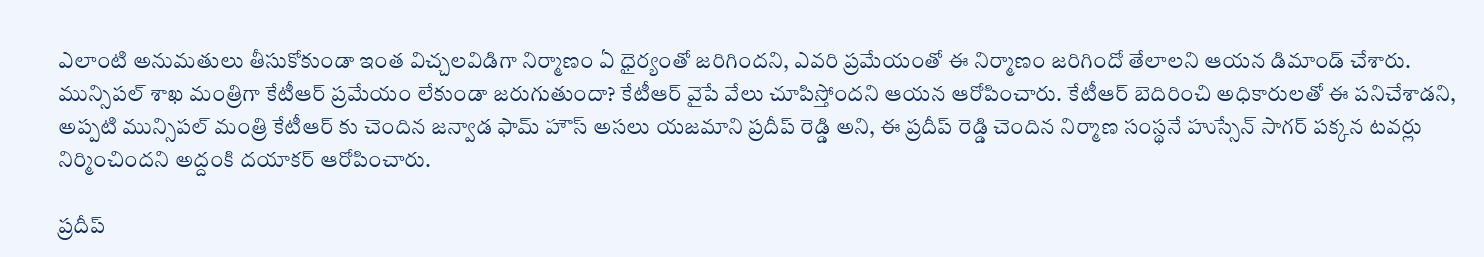ఎలాంటి అనుమ‌తులు తీసుకోకుండా ఇంత విచ్చల‌విడిగా నిర్మాణం ఏ ధైర్యంతో జ‌రిగిందని, ఎవరి ప్రమేయంతో ఈ నిర్మాణం జరిగిందో తేలాలని ఆయన డిమాండ్ చేశారు. మున్సిపల్ శాఖ మంత్రిగా కేటీఆర్ ప్రమేయం లేకుండా జరుగుతుందా? కేటీఆర్ వైపే వేలు చూపిస్తోందని ఆయన ఆరోపించారు. కేటీఆర్ బెదిరించి అధికారులతో ఈ పనిచేశాడని, అప్పటి మున్సిప‌ల్ మంత్రి కేటీఆర్ కు చెందిన‌ జ‌న్వాడ ఫామ్ హౌస్ అస‌లు య‌జ‌మాని ప్రదీప్ రెడ్డి అని, ఈ ప్రదీప్ రెడ్డి చెందిన నిర్మాణ సంస్థనే హుస్సేన్ సాగ‌ర్ ప‌క్కన ట‌వ‌ర్లు నిర్మించిందని అద్దంకి దయాకర్ ఆరోపించారు.

ప్రదీప్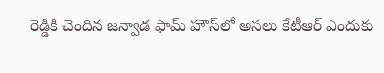రెడ్డికి చెందిన జ‌న్వాడ ఫామ్ హౌస్‌లో అస‌లు కేటీఆర్ ఎందుకు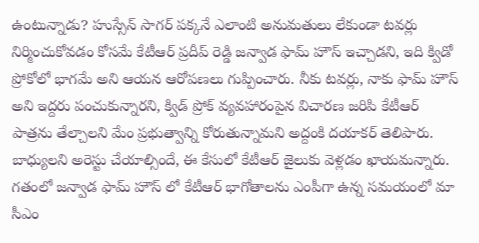ఉంటున్నాడు? హుస్సేన్ సాగ‌ర్ ప‌క్కనే ఎలాంటి అనుమ‌తులు లేకుండా ట‌వ‌ర్లు నిర్మించుకోవ‌డం కోస‌మే కేటీఆర్ ప్రదీప్ రెడ్డి జ‌న్వాడ ఫామ్ హౌస్ ఇచ్చాడని, ఇది క్విడో ప్రోకోలో భాగమే అని ఆయన ఆరోపణలు గుప్పించారు. నీకు ట‌వ‌ర్లు, నాకు ఫామ్ హౌస్ అని ఇద్దరు పంచుకున్నారని, క్విడ్ ప్రోక్ వ్యవ‌హారంపైన విచార‌ణ జ‌రిపి కేటీఆర్ పాత్రను తేల్చాల‌ని మేం ప్రభుత్వాన్ని కోరుతున్నామని అద్దంకి దయాకర్ తెలిపారు. బాధ్యులని అరెస్టు చేయాల్సిందే, ఈ కేసులో కేటీఆర్ జైలుకు వెళ్లడం ఖాయమన్నారు. గ‌తంలో జ‌న్వాడ ఫామ్ హౌస్ లో కేటీఆర్ భాగోతాల‌ను ఎంపీగా ఉన్న స‌మ‌యంలో మా సీఎం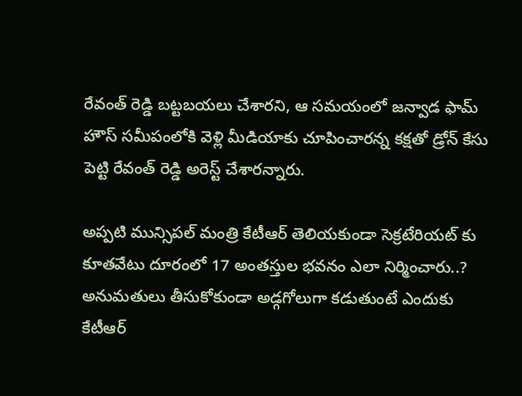రేవంత్ రెడ్డి బ‌ట్టబ‌య‌లు చేశారని, ఆ స‌మ‌యంలో జ‌న్వాడ ఫామ్ హౌస్ స‌మీపంలోకి వెళ్లి మీడియాకు చూపించార‌న్న కక్షతో డ్రోన్ కేసు పెట్టి రేవంత్ రెడ్డి అరెస్ట్ చేశారన్నారు.

అప్పటి మున్సిప‌ల్ మంత్రి కేటీఆర్ తెలియ‌కుండా సెక్రటేరియ‌ట్ కు కూత‌వేటు దూరంలో 17 అంత‌స్తుల భ‌వ‌నం ఎలా నిర్మించారు..? అనుమ‌తులు తీసుకోకుండా అడ్గగోలుగా క‌డుతుంటే ఎందుకు కేటీఆర్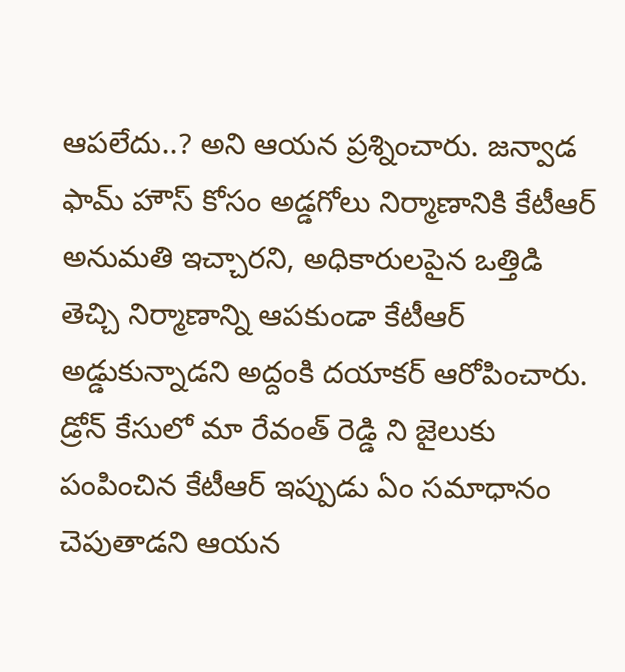ఆప‌లేదు..? అని ఆయన ప్రశ్నించారు. జ‌న్వాడ ఫామ్ హౌస్ కోసం అడ్డగోలు నిర్మాణానికి కేటీఆర్ అనుమ‌తి ఇచ్చారని, అధికారుల‌పైన ఒత్తిడి తెచ్చి నిర్మాణాన్ని ఆప‌కుండా కేటీఆర్ అడ్డుకున్నాడని అద్దంకి దయాకర్ ఆరోపించారు. డ్రోన్ కేసులో మా రేవంత్ రెడ్డి ని జైలుకు పంపించిన కేటీఆర్ ఇప్పుడు ఏం స‌మాధానం చెపుతాడని ఆయన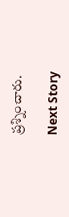ప్రశ్నించారు.

Next Story